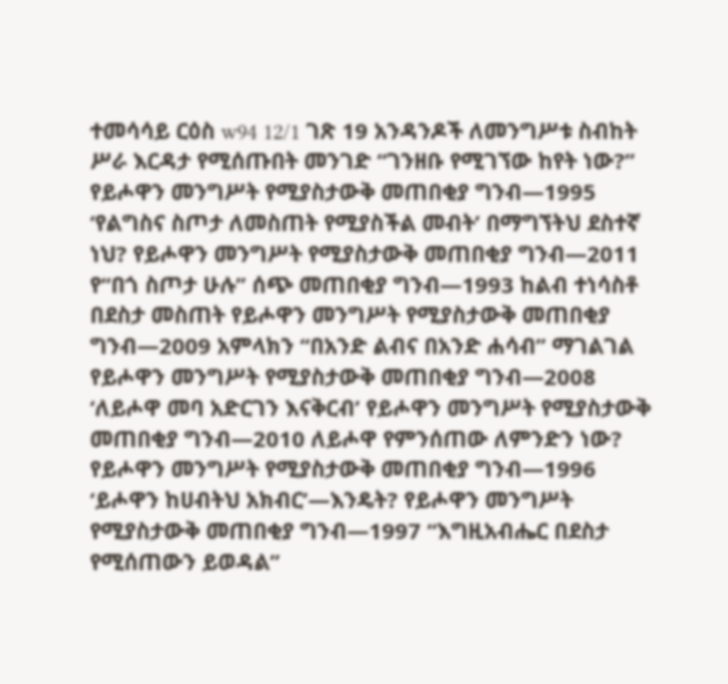ተመሳሳይ ርዕስ w94 12/1 ገጽ 19 አንዳንዶች ለመንግሥቱ ስብከት ሥራ እርዳታ የሚሰጡበት መንገድ “ገንዘቡ የሚገኘው ከየት ነው?” የይሖዋን መንግሥት የሚያስታውቅ መጠበቂያ ግንብ—1995 ‘የልግስና ስጦታ ለመስጠት የሚያስችል መብት’ በማግኘትህ ደስተኛ ነህ? የይሖዋን መንግሥት የሚያስታውቅ መጠበቂያ ግንብ—2011 የ“በጎ ስጦታ ሁሉ” ሰጭ መጠበቂያ ግንብ—1993 ከልብ ተነሳስቶ በደስታ መስጠት የይሖዋን መንግሥት የሚያስታውቅ መጠበቂያ ግንብ—2009 አምላክን “በአንድ ልብና በአንድ ሐሳብ” ማገልገል የይሖዋን መንግሥት የሚያስታውቅ መጠበቂያ ግንብ—2008 ‘ለይሖዋ መባ አድርገን እናቅርብ’ የይሖዋን መንግሥት የሚያስታውቅ መጠበቂያ ግንብ—2010 ለይሖዋ የምንሰጠው ለምንድን ነው? የይሖዋን መንግሥት የሚያስታውቅ መጠበቂያ ግንብ—1996 ‘ይሖዋን ከሀብትህ አክብር’—እንዴት? የይሖዋን መንግሥት የሚያስታውቅ መጠበቂያ ግንብ—1997 “እግዚአብሔር በደስታ የሚሰጠውን ይወዳል”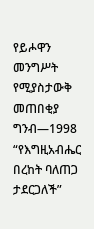የይሖዋን መንግሥት የሚያስታውቅ መጠበቂያ ግንብ—1998 “የእግዚአብሔር በረከት ባለጠጋ ታደርጋለች”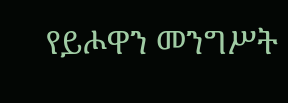የይሖዋን መንግሥት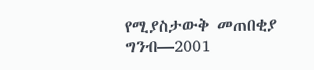የሚያስታውቅ መጠበቂያ ግንብ—2001